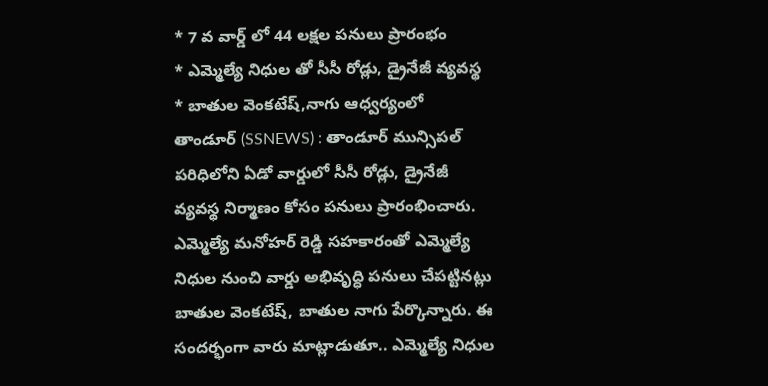* 7 వ వార్డ్ లో 44 లక్షల పనులు ప్రారంభం
* ఎమ్మెల్యే నిధుల తో సీసీ రోడ్లు, డ్రైనేజీ వ్యవస్థ
* బాతుల వెంకటేష్,నాగు ఆధ్వర్యంలో
తాండూర్ (SSNEWS) : తాండూర్ మున్సిపల్ పరిధిలోని ఏడో వార్డులో సీసీ రోడ్లు, డ్రైనేజీ వ్యవస్థ నిర్మాణం కోసం పనులు ప్రారంభించారు. ఎమ్మెల్యే మనోహర్ రెడ్డి సహకారంతో ఎమ్మెల్యే నిధుల నుంచి వార్డు అభివృద్ధి పనులు చేపట్టినట్లు బాతుల వెంకటేష్, బాతుల నాగు పేర్కొన్నారు. ఈ సందర్భంగా వారు మాట్లాడుతూ.. ఎమ్మెల్యే నిధుల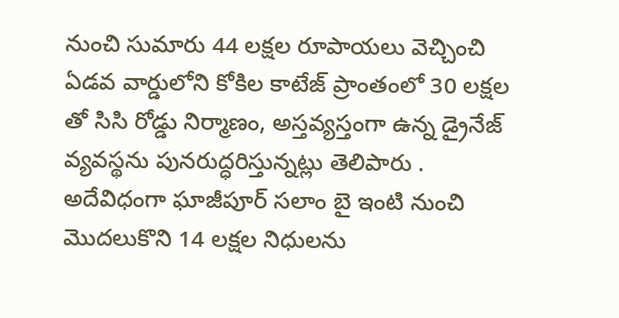నుంచి సుమారు 44 లక్షల రూపాయలు వెచ్చించి ఏడవ వార్డులోని కోకిల కాటేజ్ ప్రాంతంలో 30 లక్షల తో సిసి రోడ్డు నిర్మాణం, అస్తవ్యస్తంగా ఉన్న డ్రైనేజ్ వ్యవస్థను పునరుద్ధరిస్తున్నట్లు తెలిపారు . అదేవిధంగా ఘాజీపూర్ సలాం బై ఇంటి నుంచి మొదలుకొని 14 లక్షల నిధులను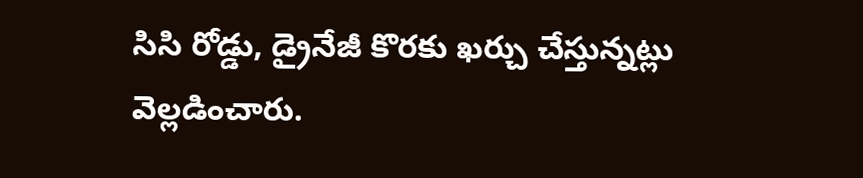సిసి రోడ్డు, డ్రైనేజీ కొరకు ఖర్చు చేస్తున్నట్లు వెల్లడించారు.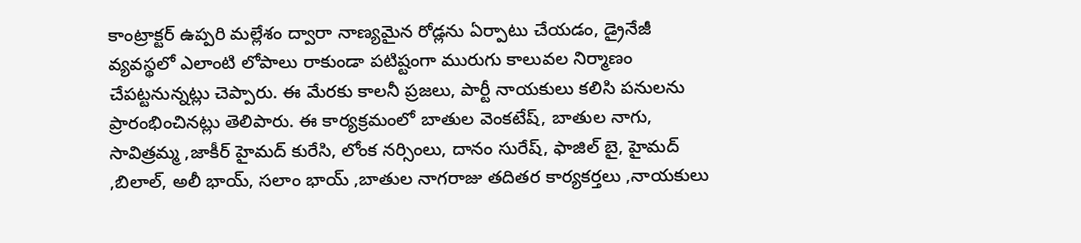కాంట్రాక్టర్ ఉప్పరి మల్లేశం ద్వారా నాణ్యమైన రోడ్లను ఏర్పాటు చేయడం, డ్రైనేజీ వ్యవస్థలో ఎలాంటి లోపాలు రాకుండా పటిష్టంగా మురుగు కాలువల నిర్మాణం చేపట్టనున్నట్లు చెప్పారు. ఈ మేరకు కాలనీ ప్రజలు, పార్టీ నాయకులు కలిసి పనులను ప్రారంభించినట్లు తెలిపారు. ఈ కార్యక్రమంలో బాతుల వెంకటేష్, బాతుల నాగు, సావిత్రమ్మ ,జాకీర్ హైమద్ కురేసి, లోంక నర్సింలు, దానం సురేష్, ఫాజిల్ బై, హైమద్ ,బిలాల్, అలీ భాయ్, సలాం భాయ్ ,బాతుల నాగరాజు తదితర కార్యకర్తలు ,నాయకులు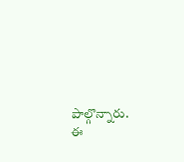పాల్గొన్నారు. ఈ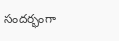సందర్భంగా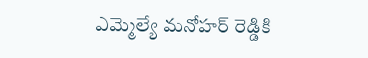ఎమ్మెల్యే మనోహర్ రెడ్డికి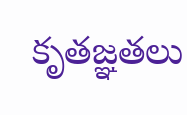కృతజ్ఞతలు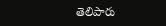తెలిపారు